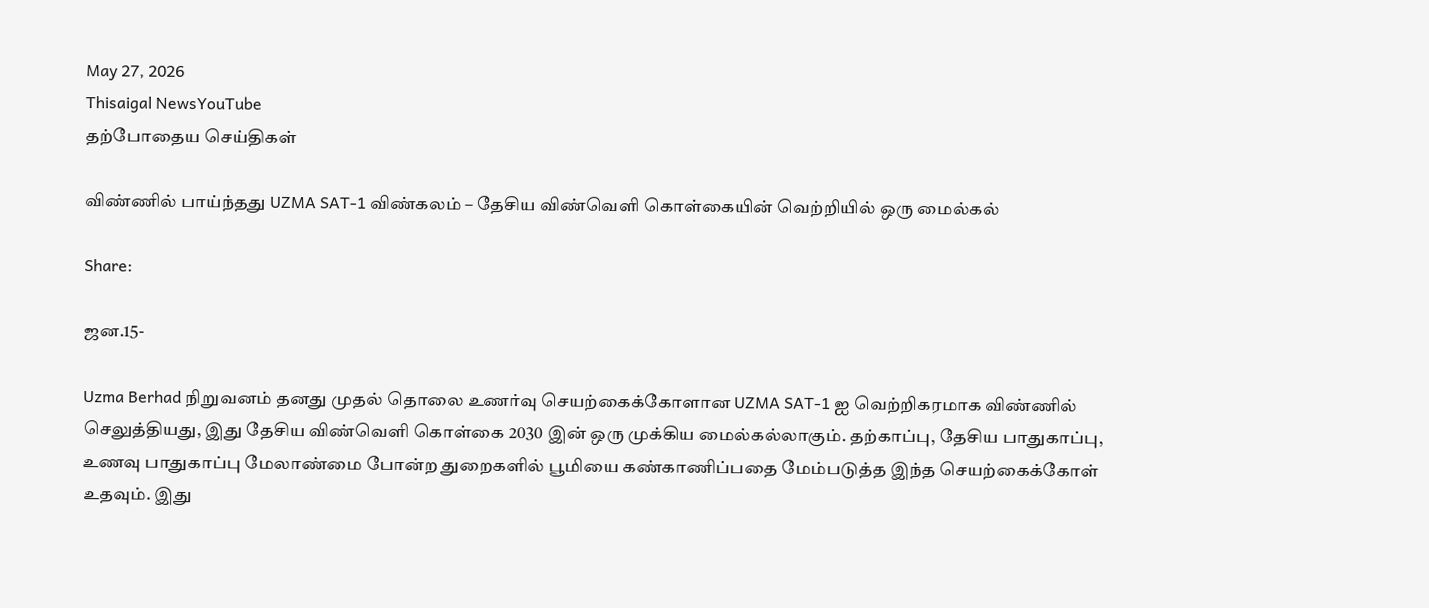May 27, 2026
Thisaigal NewsYouTube
தற்போதைய செய்திகள்

விண்ணில் பாய்ந்தது UZMA SAT-1 விண்கலம் – தேசிய விண்வெளி கொள்கையின் வெற்றியில் ஒரு மைல்கல்

Share:

ஜன.15-

Uzma Berhad நிறுவனம் தனது முதல் தொலை உணர்வு செயற்கைக்கோளான UZMA SAT-1 ஐ வெற்றிகரமாக விண்ணில் செலுத்தியது, இது தேசிய விண்வெளி கொள்கை 2030 இன் ஒரு முக்கிய மைல்கல்லாகும். தற்காப்பு, தேசிய பாதுகாப்பு, உணவு பாதுகாப்பு மேலாண்மை போன்ற துறைகளில் பூமியை கண்காணிப்பதை மேம்படுத்த இந்த செயற்கைக்கோள் உதவும். இது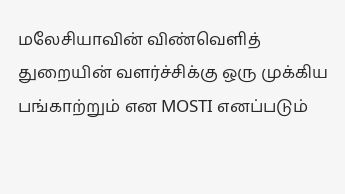மலேசியாவின் விண்வெளித் துறையின் வளர்ச்சிக்கு ஒரு முக்கிய பங்காற்றும் என MOSTI எனப்படும்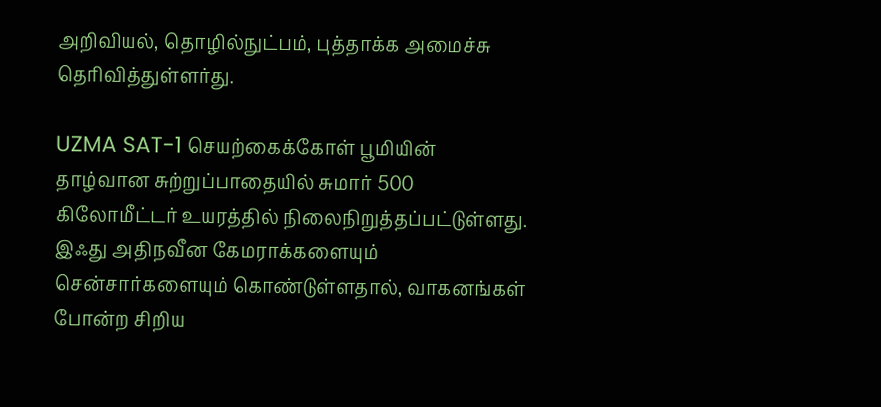அறிவியல், தொழில்நுட்பம், புத்தாக்க அமைச்சு தெரிவித்துள்ளர்து.

UZMA SAT-1 செயற்கைக்கோள் பூமியின் தாழ்வான சுற்றுப்பாதையில் சுமார் 500 கிலோமீட்டர் உயரத்தில் நிலைநிறுத்தப்பட்டுள்ளது. இஃது அதிநவீன கேமராக்களையும் சென்சார்களையும் கொண்டுள்ளதால், வாகனங்கள் போன்ற சிறிய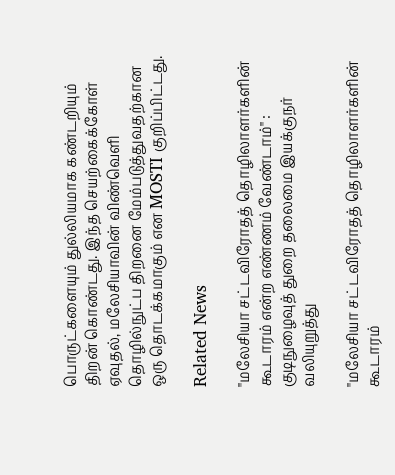பொருட்களையும் துல்லியமாக கண்டறியும் திறன் கொண்டது. இந்த செயற்கைக்கோள் ஏவுதல், மலேசியாவின் விண்வெளி தொழில்நுட்ப திறனை மேம்படுத்துவதற்கான ஒரு தொடக்கமாகும் என MOSTI குறிப்பிட்டது.

Related News

"மலேசியா சட்டவிரோதத் தொழிலாளர்களின் கூடாரம் என்ற எண்ணம் வேண்டாம்" : குடிநுழைவுத் துறை தலைமை இயக்குநர் வலியுறுத்து

"மலேசியா சட்டவிரோதத் தொழிலாளர்களின் கூடாரம்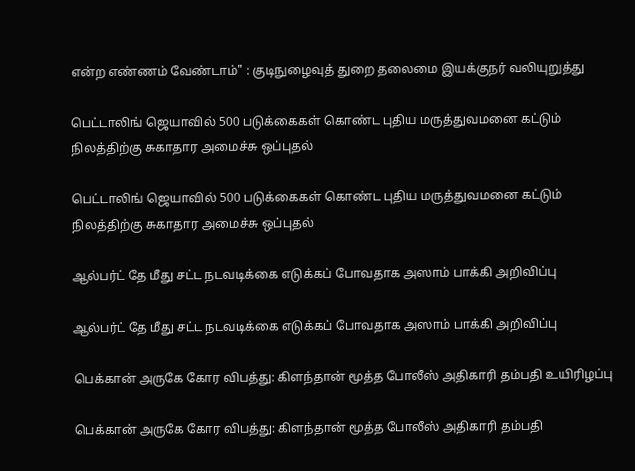என்ற எண்ணம் வேண்டாம்" : குடிநுழைவுத் துறை தலைமை இயக்குநர் வலியுறுத்து

பெட்டாலிங் ஜெயாவில் 500 படுக்கைகள் கொண்ட புதிய மருத்துவமனை கட்டும் நிலத்திற்கு சுகாதார அமைச்சு ஒப்புதல்

பெட்டாலிங் ஜெயாவில் 500 படுக்கைகள் கொண்ட புதிய மருத்துவமனை கட்டும் நிலத்திற்கு சுகாதார அமைச்சு ஒப்புதல்

ஆல்பர்ட் தே மீது சட்ட நடவடிக்கை எடுக்கப் போவதாக அஸாம் பாக்கி அறிவிப்பு

ஆல்பர்ட் தே மீது சட்ட நடவடிக்கை எடுக்கப் போவதாக அஸாம் பாக்கி அறிவிப்பு

பெக்கான் அருகே கோர விபத்து: கிளந்தான் மூத்த போலீஸ் அதிகாரி தம்பதி உயிரிழப்பு

பெக்கான் அருகே கோர விபத்து: கிளந்தான் மூத்த போலீஸ் அதிகாரி தம்பதி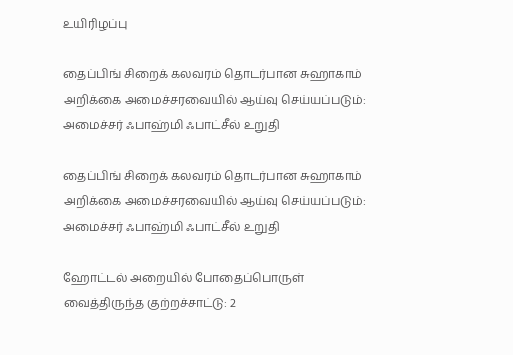உயிரிழப்பு

தைப்பிங் சிறைக் கலவரம் தொடர்பான சுஹாகாம் அறிக்கை அமைச்சரவையில் ஆய்வு செய்யப்படும்: அமைச்சர் ஃபாஹ்மி ஃபாட்சீல் உறுதி

தைப்பிங் சிறைக் கலவரம் தொடர்பான சுஹாகாம் அறிக்கை அமைச்சரவையில் ஆய்வு செய்யப்படும்: அமைச்சர் ஃபாஹ்மி ஃபாட்சீல் உறுதி

ஹோட்டல் அறையில் போதைப்பொருள் வைத்திருந்த குற்றச்சாட்டு: 2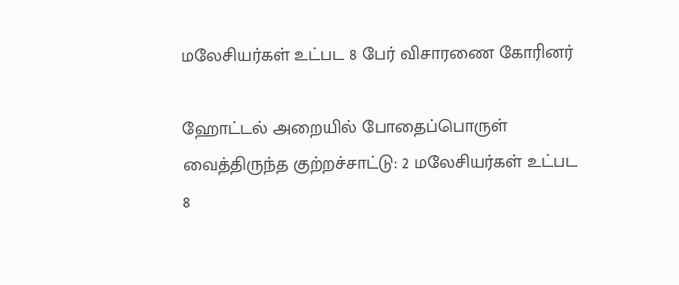மலேசியர்கள் உட்பட 8 பேர் விசாரணை கோரினர்

ஹோட்டல் அறையில் போதைப்பொருள் வைத்திருந்த குற்றச்சாட்டு: 2 மலேசியர்கள் உட்பட 8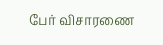பேர் விசாரணை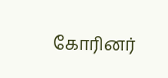கோரினர்